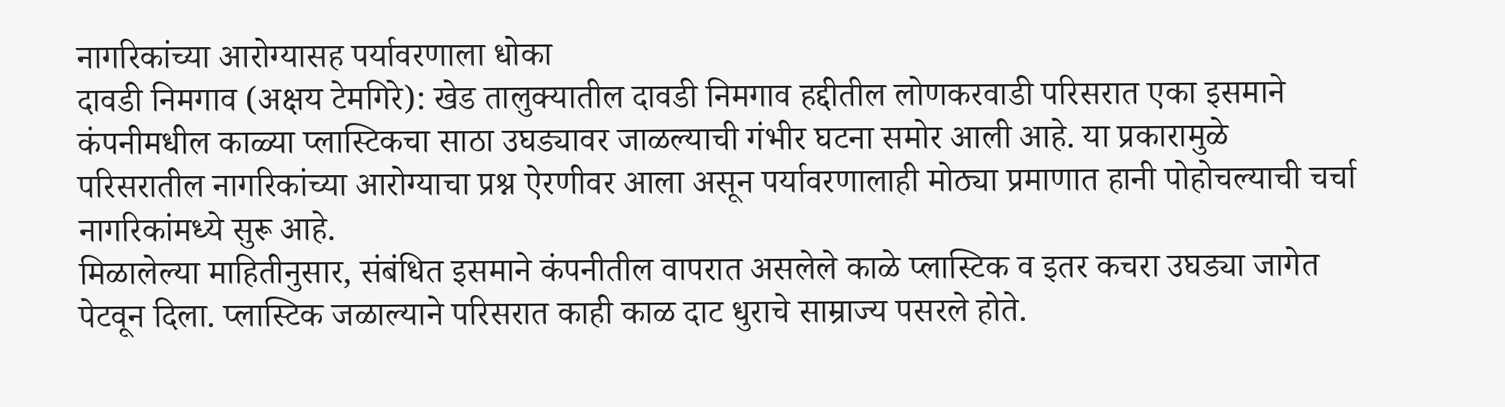नागरिकांच्या आरोग्यासह पर्यावरणाला धोका
दावडी निमगाव (अक्षय टेमगिरे): खेड तालुक्यातील दावडी निमगाव हद्दीतील लोणकरवाडी परिसरात एका इसमाने कंपनीमधील काळ्या प्लास्टिकचा साठा उघड्यावर जाळल्याची गंभीर घटना समोर आली आहे. या प्रकारामुळे परिसरातील नागरिकांच्या आरोग्याचा प्रश्न ऐरणीवर आला असून पर्यावरणालाही मोठ्या प्रमाणात हानी पोहोचल्याची चर्चा नागरिकांमध्ये सुरू आहे.
मिळालेल्या माहितीनुसार, संबंधित इसमाने कंपनीतील वापरात असलेले काळे प्लास्टिक व इतर कचरा उघड्या जागेत पेटवून दिला. प्लास्टिक जळाल्याने परिसरात काही काळ दाट धुराचे साम्राज्य पसरले होते.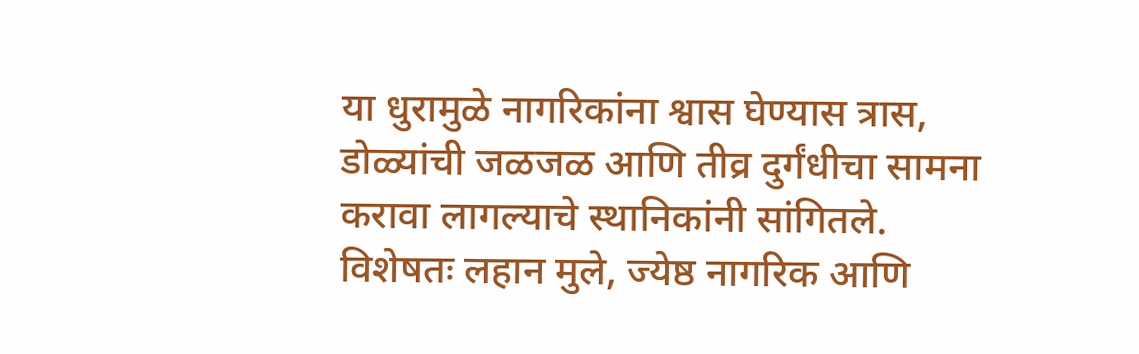या धुरामुळे नागरिकांना श्वास घेण्यास त्रास, डोळ्यांची जळजळ आणि तीव्र दुर्गंधीचा सामना करावा लागल्याचे स्थानिकांनी सांगितले.
विशेषतः लहान मुले, ज्येष्ठ नागरिक आणि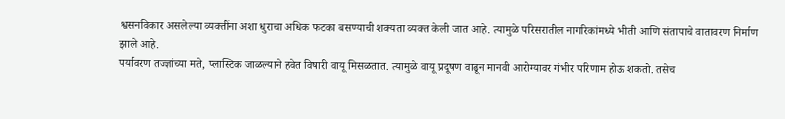श्वसनविकार असलेल्या व्यक्तींना अशा धुराचा अधिक फटका बसण्याची शक्यता व्यक्त केली जात आहे. त्यामुळे परिसरातील नागरिकांमध्ये भीती आणि संतापाचे वातावरण निर्माण झाले आहे.
पर्यावरण तज्ज्ञांच्या मते, प्लास्टिक जाळल्याने हवेत विषारी वायू मिसळतात. त्यामुळे वायू प्रदूषण वाढून मानवी आरोग्यावर गंभीर परिणाम होऊ शकतो. तसेच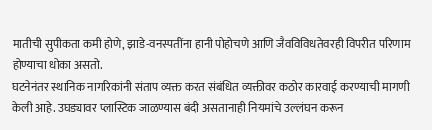मातीची सुपीकता कमी होणे, झाडे-वनस्पतींना हानी पोहोचणे आणि जैवविविधतेवरही विपरीत परिणाम होण्याचा धोका असतो.
घटनेनंतर स्थानिक नागरिकांनी संताप व्यक्त करत संबंधित व्यक्तीवर कठोर कारवाई करण्याची मागणी केली आहे. उघड्यावर प्लास्टिक जाळण्यास बंदी असतानाही नियमांचे उल्लंघन करून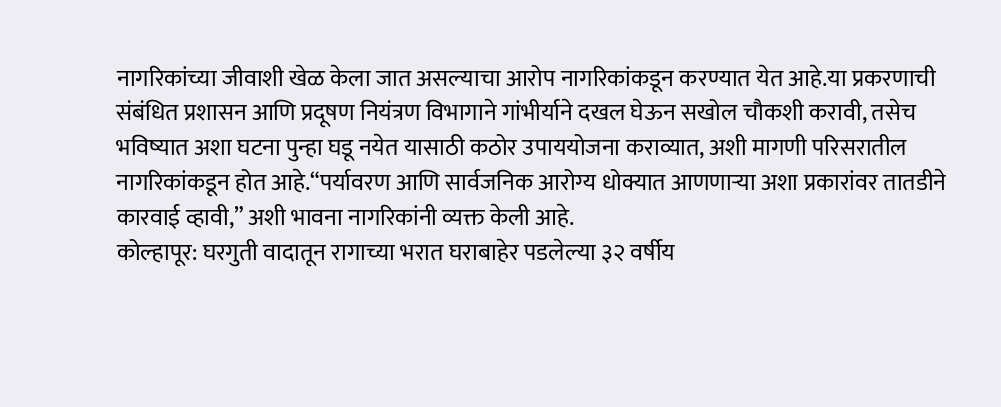नागरिकांच्या जीवाशी खेळ केला जात असल्याचा आरोप नागरिकांकडून करण्यात येत आहे.या प्रकरणाची संबंधित प्रशासन आणि प्रदूषण नियंत्रण विभागाने गांभीर्याने दखल घेऊन सखोल चौकशी करावी, तसेच भविष्यात अशा घटना पुन्हा घडू नयेत यासाठी कठोर उपाययोजना कराव्यात, अशी मागणी परिसरातील नागरिकांकडून होत आहे.“पर्यावरण आणि सार्वजनिक आरोग्य धोक्यात आणणाऱ्या अशा प्रकारांवर तातडीने कारवाई व्हावी,” अशी भावना नागरिकांनी व्यक्त केली आहे.
कोल्हापूर: घरगुती वादातून रागाच्या भरात घराबाहेर पडलेल्या ३२ वर्षीय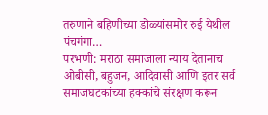तरुणाने बहिणीच्या डोळ्यांसमोर रुई येथील पंचगंगा…
परभणी: मराठा समाजाला न्याय देतानाच ओबीसी, बहुजन, आदिवासी आणि इतर सर्व समाजघटकांच्या हक्कांचे संरक्षण करून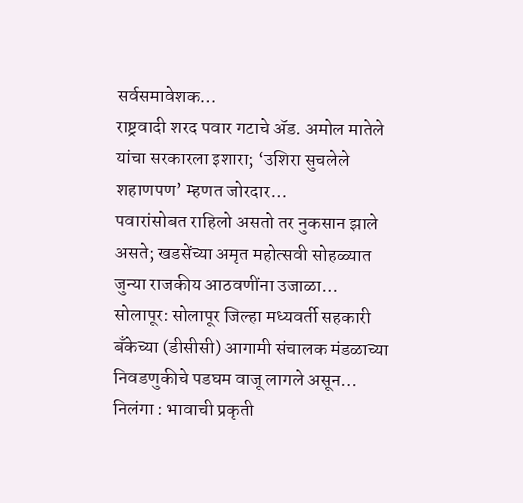सर्वसमावेशक…
राष्ट्रवादी शरद पवार गटाचे ॲड. अमोल मातेले यांचा सरकारला इशारा; ‘उशिरा सुचलेले शहाणपण’ म्हणत जोरदार…
पवारांसोबत राहिलो असतो तर नुकसान झाले असते; खडसेंच्या अमृत महोत्सवी सोहळ्यात जुन्या राजकीय आठवणींना उजाळा…
सोलापूर: सोलापूर जिल्हा मध्यवर्ती सहकारी बँकेच्या (डीसीसी) आगामी संचालक मंडळाच्या निवडणुकीचे पडघम वाजू लागले असून…
निलंगा : भावाची प्रकृती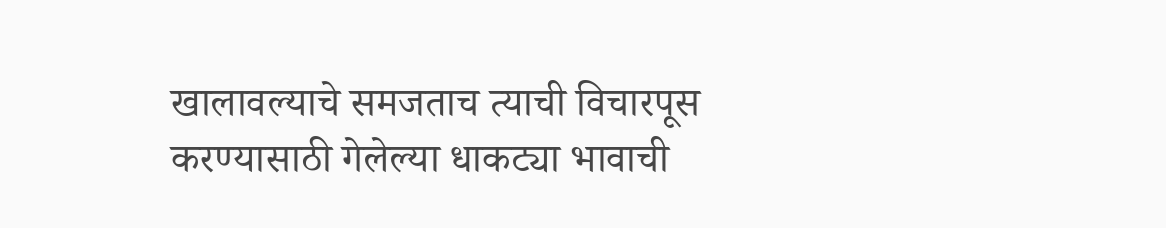खालावल्याचे समजताच त्याची विचारपूस करण्यासाठी गेलेल्या धाकट्या भावाची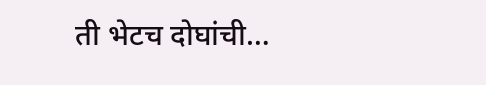ती भेटच दोघांची…